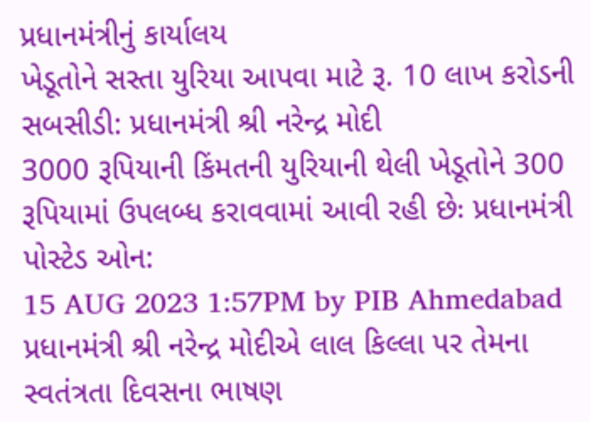પ્રધાનમંત્રીનું કાર્યાલય
ખેડૂતોને સસ્તા યુરિયા આપવા માટે રૂ. 10 લાખ કરોડની સબસીડી: પ્રધાનમંત્રી શ્રી નરેન્દ્ર મોદી
3000 રૂપિયાની કિંમતની યુરિયાની થેલી ખેડૂતોને 300 રૂપિયામાં ઉપલબ્ધ કરાવવામાં આવી રહી છેઃ પ્રધાનમંત્રી
પોસ્ટેડ ઓન:
15 AUG 2023 1:57PM by PIB Ahmedabad
પ્રધાનમંત્રી શ્રી નરેન્દ્ર મોદીએ લાલ કિલ્લા પર તેમના સ્વતંત્રતા દિવસના ભાષણ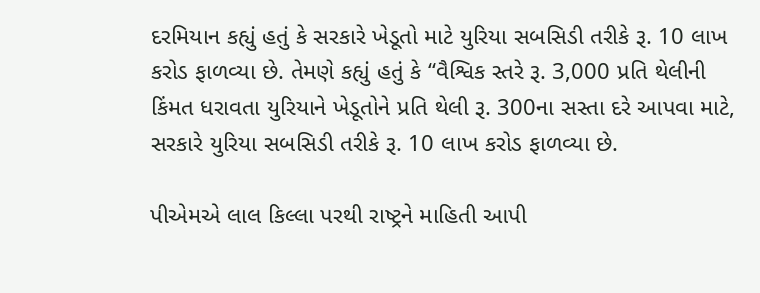દરમિયાન કહ્યું હતું કે સરકારે ખેડૂતો માટે યુરિયા સબસિડી તરીકે રૂ. 10 લાખ કરોડ ફાળવ્યા છે. તેમણે કહ્યું હતું કે “વૈશ્વિક સ્તરે રૂ. 3,000 પ્રતિ થેલીની કિંમત ધરાવતા યુરિયાને ખેડૂતોને પ્રતિ થેલી રૂ. 300ના સસ્તા દરે આપવા માટે, સરકારે યુરિયા સબસિડી તરીકે રૂ. 10 લાખ કરોડ ફાળવ્યા છે.

પીએમએ લાલ કિલ્લા પરથી રાષ્ટ્રને માહિતી આપી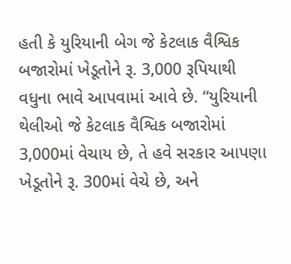હતી કે યુરિયાની બેગ જે કેટલાક વૈશ્વિક બજારોમાં ખેડૂતોને રૂ. 3,000 રૂપિયાથી વધુના ભાવે આપવામાં આવે છે. “યુરિયાની થેલીઓ જે કેટલાક વૈશ્વિક બજારોમાં 3,000માં વેચાય છે, તે હવે સરકાર આપણા ખેડૂતોને રૂ. 300માં વેચે છે, અને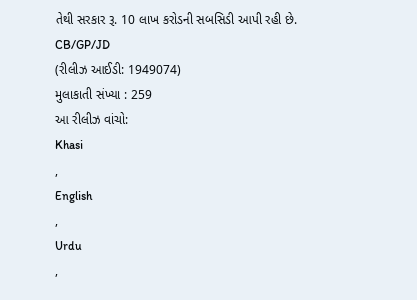તેથી સરકાર રૂ. 10 લાખ કરોડની સબસિડી આપી રહી છે.
CB/GP/JD
(રીલીઝ આઈડી: 1949074)
મુલાકાતી સંખ્યા : 259
આ રીલીઝ વાંચો:
Khasi
,
English
,
Urdu
,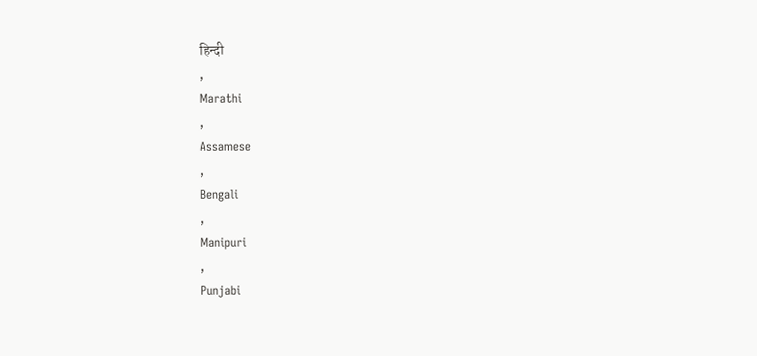हिन्दी
,
Marathi
,
Assamese
,
Bengali
,
Manipuri
,
Punjabi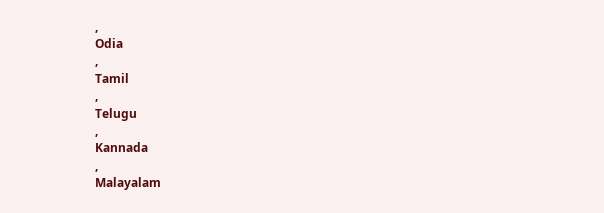,
Odia
,
Tamil
,
Telugu
,
Kannada
,
Malayalam